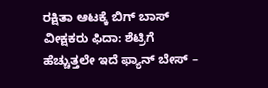ರಕ್ಷಿತಾ ಆಟಕ್ಕೆ ಬಿಗ್ ಬಾಸ್ ವೀಕ್ಷಕರು ಫಿದಾ: ಶೆಟ್ರಿಗೆ ಹೆಚ್ಚುತ್ತಲೇ ಇದೆ ಫ್ಯಾನ್ ಬೇಸ್ –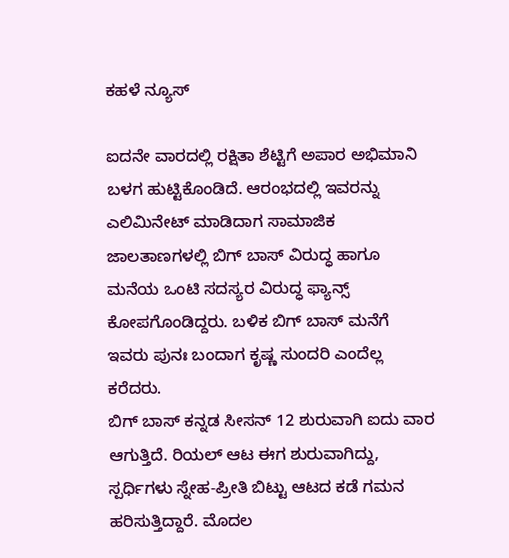ಕಹಳೆ ನ್ಯೂಸ್

ಐದನೇ ವಾರದಲ್ಲಿ ರಕ್ಷಿತಾ ಶೆಟ್ಟಿಗೆ ಅಪಾರ ಅಭಿಮಾನಿ ಬಳಗ ಹುಟ್ಟಿಕೊಂಡಿದೆ. ಆರಂಭದಲ್ಲಿ ಇವರನ್ನು ಎಲಿಮಿನೇಟ್ ಮಾಡಿದಾಗ ಸಾಮಾಜಿಕ ಜಾಲತಾಣಗಳಲ್ಲಿ ಬಿಗ್ ಬಾಸ್ ವಿರುದ್ಧ ಹಾಗೂ ಮನೆಯ ಒಂಟಿ ಸದಸ್ಯರ ವಿರುದ್ಧ ಫ್ಯಾನ್ಸ್ ಕೋಪಗೊಂಡಿದ್ದರು. ಬಳಿಕ ಬಿಗ್ ಬಾಸ್ ಮನೆಗೆ ಇವರು ಪುನಃ ಬಂದಾಗ ಕೃಷ್ಣ ಸುಂದರಿ ಎಂದೆಲ್ಲ ಕರೆದರು.
ಬಿಗ್ ಬಾಸ್ ಕನ್ನಡ ಸೀಸನ್ 12 ಶುರುವಾಗಿ ಐದು ವಾರ ಆಗುತ್ತಿದೆ. ರಿಯಲ್ ಆಟ ಈಗ ಶುರುವಾಗಿದ್ದು, ಸ್ಪರ್ಧಿಗಳು ಸ್ನೇಹ-ಪ್ರೀತಿ ಬಿಟ್ಟು ಆಟದ ಕಡೆ ಗಮನ ಹರಿಸುತ್ತಿದ್ದಾರೆ. ಮೊದಲ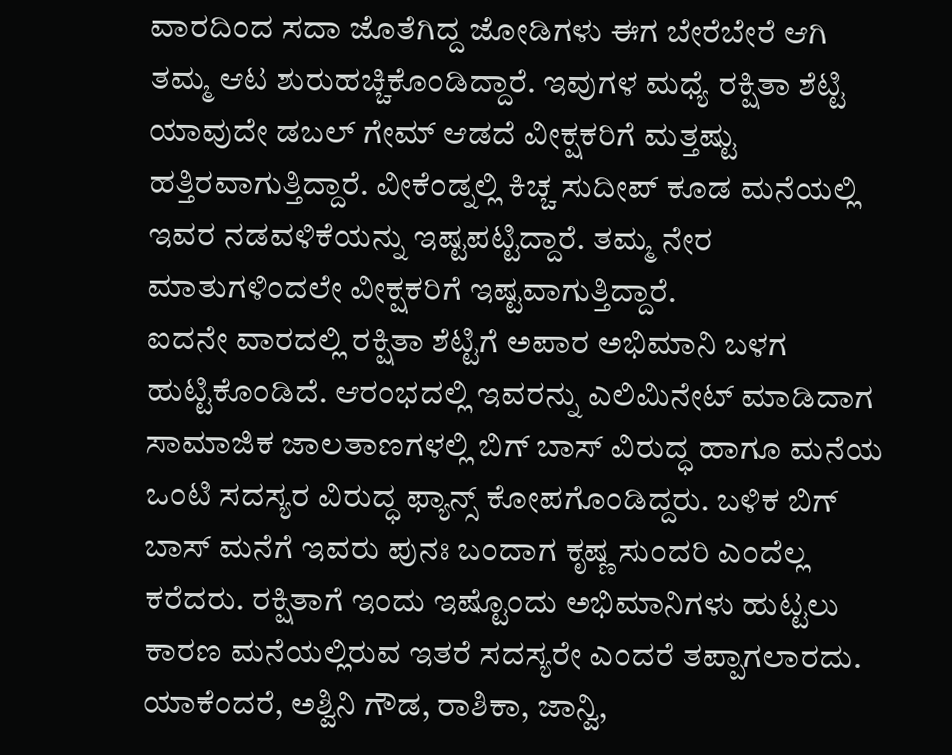ವಾರದಿಂದ ಸದಾ ಜೊತೆಗಿದ್ದ ಜೋಡಿಗಳು ಈಗ ಬೇರೆಬೇರೆ ಆಗಿ ತಮ್ಮ ಆಟ ಶುರುಹಚ್ಚಿಕೊಂಡಿದ್ದಾರೆ. ಇವುಗಳ ಮಧ್ಯೆ ರಕ್ಷಿತಾ ಶೆಟ್ಟಿ ಯಾವುದೇ ಡಬಲ್ ಗೇಮ್ ಆಡದೆ ವೀಕ್ಷಕರಿಗೆ ಮತ್ತಷ್ಟು ಹತ್ತಿರವಾಗುತ್ತಿದ್ದಾರೆ. ವೀಕೆಂಡ್ನಲ್ಲಿ ಕಿಚ್ಚ ಸುದೀಪ್ ಕೂಡ ಮನೆಯಲ್ಲಿ ಇವರ ನಡವಳಿಕೆಯನ್ನು ಇಷ್ಟಪಟ್ಟಿದ್ದಾರೆ. ತಮ್ಮ ನೇರ ಮಾತುಗಳಿಂದಲೇ ವೀಕ್ಷಕರಿಗೆ ಇಷ್ಟವಾಗುತ್ತಿದ್ದಾರೆ.
ಐದನೇ ವಾರದಲ್ಲಿ ರಕ್ಷಿತಾ ಶೆಟ್ಟಿಗೆ ಅಪಾರ ಅಭಿಮಾನಿ ಬಳಗ ಹುಟ್ಟಿಕೊಂಡಿದೆ. ಆರಂಭದಲ್ಲಿ ಇವರನ್ನು ಎಲಿಮಿನೇಟ್ ಮಾಡಿದಾಗ ಸಾಮಾಜಿಕ ಜಾಲತಾಣಗಳಲ್ಲಿ ಬಿಗ್ ಬಾಸ್ ವಿರುದ್ಧ ಹಾಗೂ ಮನೆಯ ಒಂಟಿ ಸದಸ್ಯರ ವಿರುದ್ಧ ಫ್ಯಾನ್ಸ್ ಕೋಪಗೊಂಡಿದ್ದರು. ಬಳಿಕ ಬಿಗ್ ಬಾಸ್ ಮನೆಗೆ ಇವರು ಪುನಃ ಬಂದಾಗ ಕೃಷ್ಣ ಸುಂದರಿ ಎಂದೆಲ್ಲ ಕರೆದರು. ರಕ್ಷಿತಾಗೆ ಇಂದು ಇಷ್ಟೊಂದು ಅಭಿಮಾನಿಗಳು ಹುಟ್ಟಲು ಕಾರಣ ಮನೆಯಲ್ಲಿರುವ ಇತರೆ ಸದಸ್ಯರೇ ಎಂದರೆ ತಪ್ಪಾಗಲಾರದು.
ಯಾಕೆಂದರೆ, ಅಶ್ವಿನಿ ಗೌಡ, ರಾಶಿಕಾ, ಜಾನ್ವಿ,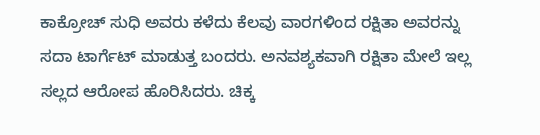ಕಾಕ್ರೋಚ್ ಸುಧಿ ಅವರು ಕಳೆದು ಕೆಲವು ವಾರಗಳಿಂದ ರಕ್ಷಿತಾ ಅವರನ್ನು ಸದಾ ಟಾರ್ಗೆಟ್ ಮಾಡುತ್ತ ಬಂದರು. ಅನವಶ್ಯಕವಾಗಿ ರಕ್ಷಿತಾ ಮೇಲೆ ಇಲ್ಲ ಸಲ್ಲದ ಆರೋಪ ಹೊರಿಸಿದರು. ಚಿಕ್ಕ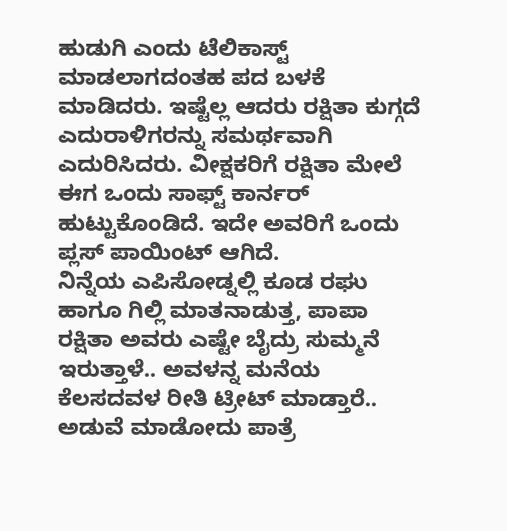ಹುಡುಗಿ ಎಂದು ಟೆಲಿಕಾಸ್ಟ್ ಮಾಡಲಾಗದಂತಹ ಪದ ಬಳಕೆ ಮಾಡಿದರು. ಇಷ್ಟೆಲ್ಲ ಆದರು ರಕ್ಷಿತಾ ಕುಗ್ಗದೆ ಎದುರಾಳಿಗರನ್ನು ಸಮರ್ಥವಾಗಿ ಎದುರಿಸಿದರು. ವೀಕ್ಷಕರಿಗೆ ರಕ್ಷಿತಾ ಮೇಲೆ ಈಗ ಒಂದು ಸಾಫ್ಟ್ ಕಾರ್ನರ್ ಹುಟ್ಟುಕೊಂಡಿದೆ. ಇದೇ ಅವರಿಗೆ ಒಂದು ಪ್ಲಸ್ ಪಾಯಿಂಟ್ ಆಗಿದೆ.
ನಿನ್ನೆಯ ಎಪಿಸೋಡ್ನಲ್ಲಿ ಕೂಡ ರಘು ಹಾಗೂ ಗಿಲ್ಲಿ ಮಾತನಾಡುತ್ತ, ಪಾಪಾ ರಕ್ಷಿತಾ ಅವರು ಎಷ್ಟೇ ಬೈದ್ರು ಸುಮ್ಮನೆ ಇರುತ್ತಾಳೆ.. ಅವಳನ್ನ ಮನೆಯ ಕೆಲಸದವಳ ರೀತಿ ಟ್ರೀಟ್ ಮಾಡ್ತಾರೆ.. ಅಡುವೆ ಮಾಡೋದು ಪಾತ್ರೆ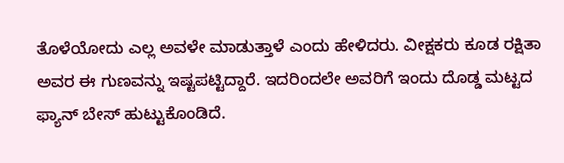ತೊಳೆಯೋದು ಎಲ್ಲ ಅವಳೇ ಮಾಡುತ್ತಾಳೆ ಎಂದು ಹೇಳಿದರು. ವೀಕ್ಷಕರು ಕೂಡ ರಕ್ಷಿತಾ ಅವರ ಈ ಗುಣವನ್ನು ಇಷ್ಟಪಟ್ಟಿದ್ದಾರೆ. ಇದರಿಂದಲೇ ಅವರಿಗೆ ಇಂದು ದೊಡ್ಡ ಮಟ್ಟದ ಫ್ಯಾನ್ ಬೇಸ್ ಹುಟ್ಟುಕೊಂಡಿದೆ.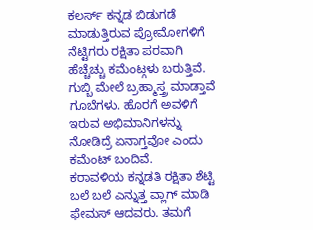ಕಲರ್ಸ್ ಕನ್ನಡ ಬಿಡುಗಡೆ ಮಾಡುತ್ತಿರುವ ಪ್ರೋಮೋಗಳಿಗೆ ನೆಟ್ಟಿಗರು ರಕ್ಷಿತಾ ಪರವಾಗಿ ಹೆಚ್ಚೆಚ್ಚು ಕಮೆಂಟ್ಗಳು ಬರುತ್ತಿವೆ. ಗುಬ್ಬಿ ಮೇಲೆ ಬ್ರಹ್ಮಾಸ್ತ್ರ ಮಾಡ್ತಾವೆ ಗೂಬೆಗಳು. ಹೊರಗೆ ಅವಳಿಗೆ ಇರುವ ಅಭಿಮಾನಿಗಳನ್ನು ನೋಡಿದ್ರೆ ಏನಾಗ್ತವೋ ಎಂದು ಕಮೆಂಟ್ ಬಂದಿವೆ.
ಕರಾವಳಿಯ ಕನ್ನಡತಿ ರಕ್ಷಿತಾ ಶೆಟ್ಟಿ ಬಲೆ ಬಲೆ ಎನ್ನುತ್ತ ವ್ಲಾಗ್ ಮಾಡಿ ಫೇಮಸ್ ಆದವರು. ತಮಗೆ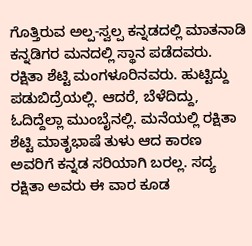ಗೊತ್ತಿರುವ ಅಲ್ಪ-ಸ್ವಲ್ಪ ಕನ್ನಡದಲ್ಲಿ ಮಾತನಾಡಿ ಕನ್ನಡಿಗರ ಮನದಲ್ಲಿ ಸ್ಥಾನ ಪಡೆದವರು. ರಕ್ಷಿತಾ ಶೆಟ್ಟಿ ಮಂಗಳೂರಿನವರು. ಹುಟ್ಟಿದ್ದು ಪಡುಬಿದ್ರೆಯಲ್ಲಿ. ಆದರೆ, ಬೆಳೆದಿದ್ದು, ಓದಿದ್ದೆಲ್ಲಾ ಮುಂಬೈನಲ್ಲಿ. ಮನೆಯಲ್ಲಿ ರಕ್ಷಿತಾ ಶೆಟ್ಟಿ ಮಾತೃಭಾಷೆ ತುಳು ಆದ ಕಾರಣ ಅವರಿಗೆ ಕನ್ನಡ ಸರಿಯಾಗಿ ಬರಲ್ಲ. ಸದ್ಯ ರಕ್ಷಿತಾ ಅವರು ಈ ವಾರ ಕೂಡ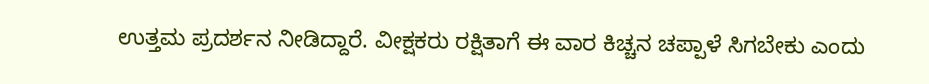ಉತ್ತಮ ಪ್ರದರ್ಶನ ನೀಡಿದ್ದಾರೆ. ವೀಕ್ಷಕರು ರಕ್ಷಿತಾಗೆ ಈ ವಾರ ಕಿಚ್ಚನ ಚಪ್ಪಾಳೆ ಸಿಗಬೇಕು ಎಂದು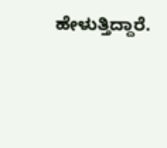ಹೇಳುತ್ತಿದ್ದಾರೆ.